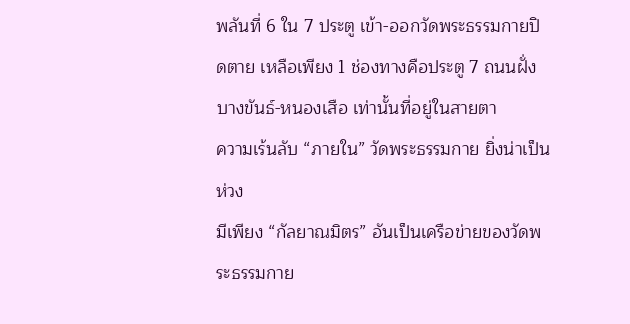พลันที่ 6 ใน 7 ประตู เข้า-ออกวัดพระธรรมกายปิดตาย เหลือเพียง 1 ช่องทางคือประตู 7 ถนนฝั่งบางขันธ์-หนองเสือ เท่านั้นที่อยู่ในสายตา
ความเร้นลับ “ภายใน” วัดพระธรรมกาย ยิ่งน่าเป็นห่วง
มีเพียง “กัลยาณมิตร” อันเป็นเครือข่ายของวัดพระธรรมกาย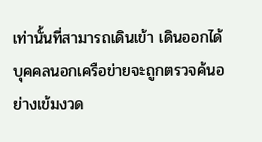เท่านั้นที่สามารถเดินเข้า เดินออกได้ บุคคลนอกเครือข่ายจะถูกตรวจค้นอย่างเข้มงวด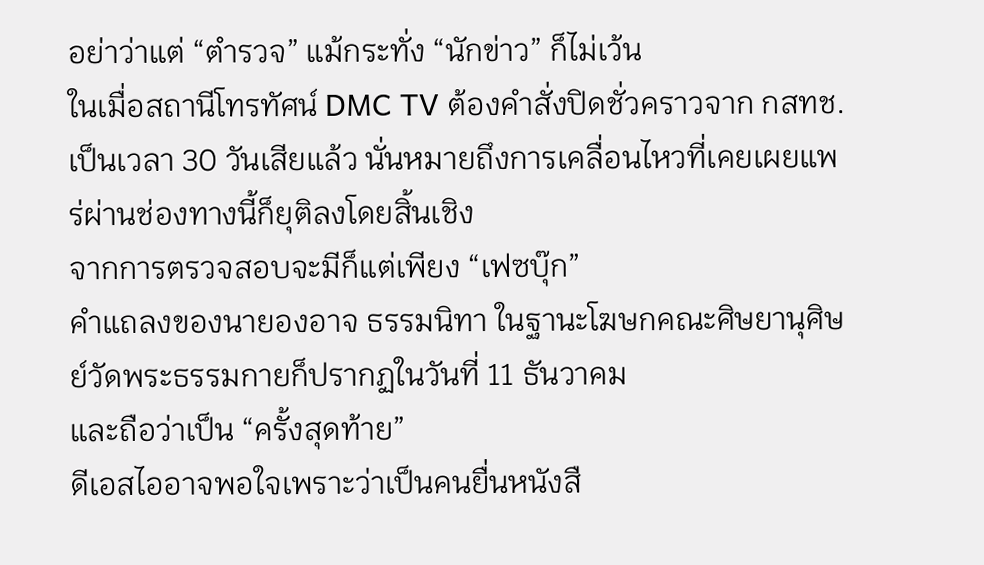อย่าว่าแต่ “ตำรวจ” แม้กระทั่ง “นักข่าว” ก็ไม่เว้น
ในเมื่อสถานีโทรทัศน์ DMC TV ต้องคำสั่งปิดชั่วคราวจาก กสทช.เป็นเวลา 30 วันเสียแล้ว นั่นหมายถึงการเคลื่อนไหวที่เคยเผยแพร่ผ่านช่องทางนี้ก็ยุติลงโดยสิ้นเชิง
จากการตรวจสอบจะมีก็แต่เพียง “เฟซบุ๊ก”
คำแถลงของนายองอาจ ธรรมนิทา ในฐานะโฆษกคณะศิษยานุศิษย์วัดพระธรรมกายก็ปรากฏในวันที่ 11 ธันวาคม
และถือว่าเป็น “ครั้งสุดท้าย”
ดีเอสไออาจพอใจเพราะว่าเป็นคนยื่นหนังสื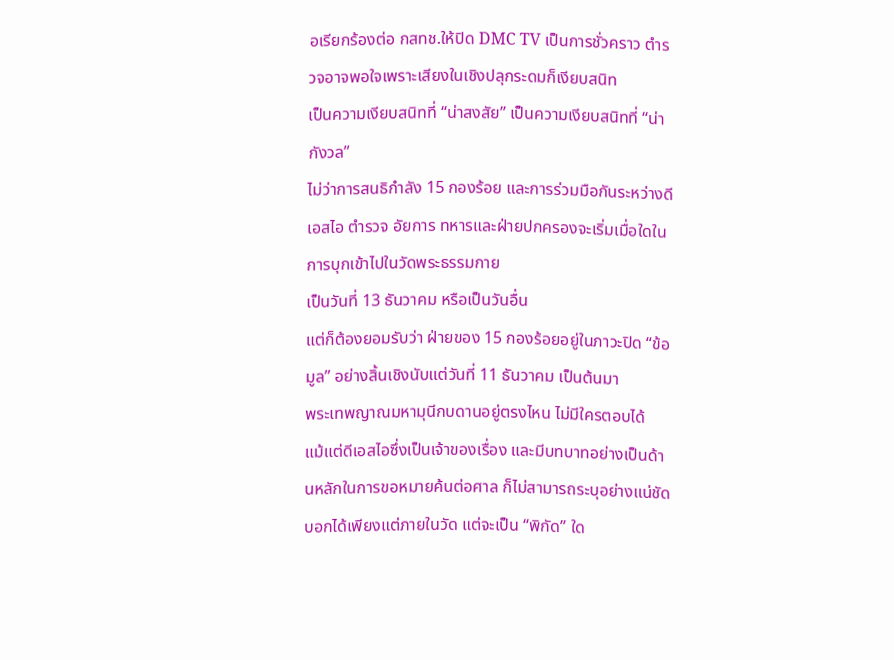อเรียกร้องต่อ กสทช.ให้ปิด DMC TV เป็นการชั่วคราว ตำรวจอาจพอใจเพราะเสียงในเชิงปลุกระดมก็เงียบสนิท
เป็นความเงียบสนิทที่ “น่าสงสัย” เป็นความเงียบสนิทที่ “น่ากังวล”
ไม่ว่าการสนธิกำลัง 15 กองร้อย และการร่วมมือกันระหว่างดีเอสไอ ตำรวจ อัยการ ทหารและฝ่ายปกครองจะเริ่มเมื่อใดในการบุกเข้าไปในวัดพระธรรมกาย
เป็นวันที่ 13 ธันวาคม หรือเป็นวันอื่น
แต่ก็ต้องยอมรับว่า ฝ่ายของ 15 กองร้อยอยู่ในภาวะปิด “ข้อมูล” อย่างสิ้นเชิงนับแต่วันที่ 11 ธันวาคม เป็นต้นมา
พระเทพญาณมหามุนีกบดานอยู่ตรงไหน ไม่มีใครตอบได้
แม้แต่ดีเอสไอซึ่งเป็นเจ้าของเรื่อง และมีบทบาทอย่างเป็นด้านหลักในการขอหมายค้นต่อศาล ก็ไม่สามารถระบุอย่างแน่ชัด
บอกได้เพียงแต่ภายในวัด แต่จะเป็น “พิกัด” ใด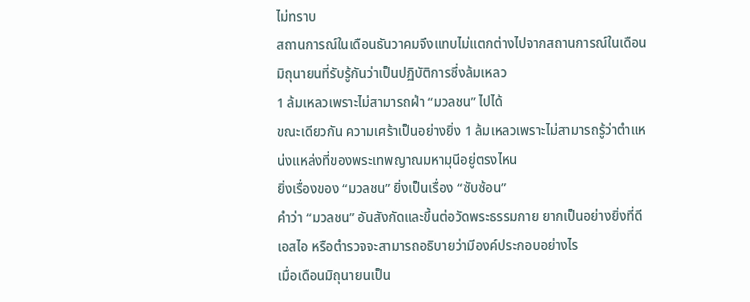ไม่ทราบ
สถานการณ์ในเดือนธันวาคมจึงแทบไม่แตกต่างไปจากสถานการณ์ในเดือนมิถุนายนที่รับรู้กันว่าเป็นปฏิบัติการซึ่งล้มเหลว
1 ล้มเหลวเพราะไม่สามารถฝ่า “มวลชน” ไปได้
ขณะเดียวกัน ความเศร้าเป็นอย่างยิ่ง 1 ล้มเหลวเพราะไม่สามารถรู้ว่าตำแหน่งแหล่งที่ของพระเทพญาณมหามุนีอยู่ตรงไหน
ยิ่งเรื่องของ “มวลชน” ยิ่งเป็นเรื่อง “ซับซ้อน”
คําว่า “มวลชน” อันสังกัดและขึ้นต่อวัดพระธรรมกาย ยากเป็นอย่างยิ่งที่ดีเอสไอ หรือตำรวจจะสามารถอธิบายว่ามีองค์ประกอบอย่างไร
เมื่อเดือนมิถุนายนเป็น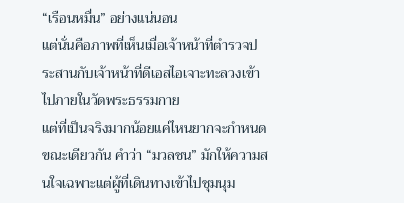“เรือนหมื่น” อย่างแน่นอน
แต่นั่นคือภาพที่เห็นเมื่อเจ้าหน้าที่ตำรวจประสานกับเจ้าหน้าที่ดีเอสไอเจาะทะลวงเข้าไปภายในวัดพระธรรมกาย
แต่ที่เป็นจริงมากน้อยแค่ไหนยากจะกำหนด
ขณะเดียวกัน คำว่า “มวลชน” มักให้ความสนใจเฉพาะแต่ผู้ที่เดินทางเข้าไปชุมนุม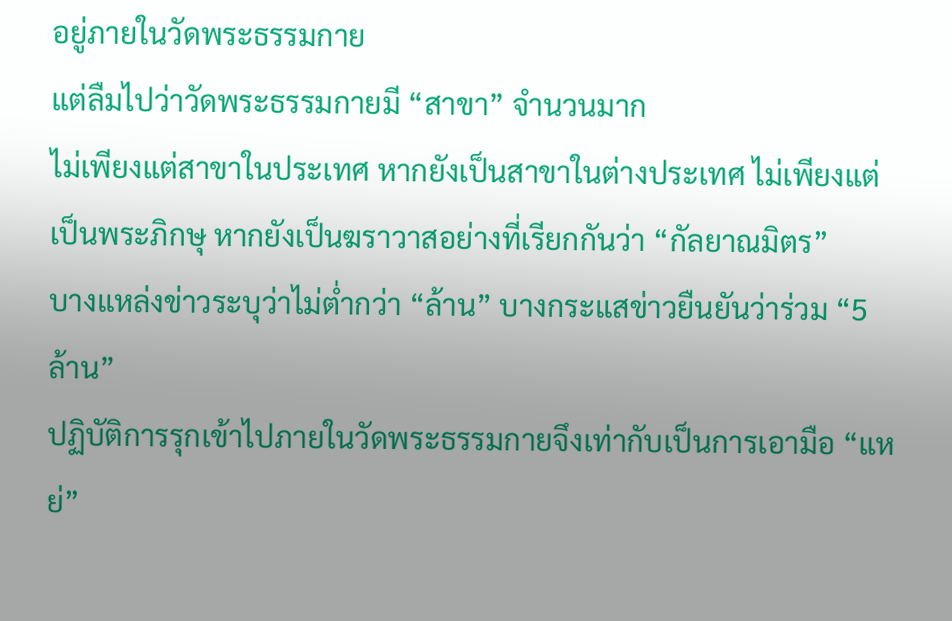อยู่ภายในวัดพระธรรมกาย
แต่ลืมไปว่าวัดพระธรรมกายมี “สาขา” จำนวนมาก
ไม่เพียงแต่สาขาในประเทศ หากยังเป็นสาขาในต่างประเทศ ไม่เพียงแต่เป็นพระภิกษุ หากยังเป็นฆราวาสอย่างที่เรียกกันว่า “กัลยาณมิตร”
บางแหล่งข่าวระบุว่าไม่ต่ำกว่า “ล้าน” บางกระแสข่าวยืนยันว่าร่วม “5 ล้าน”
ปฏิบัติการรุกเข้าไปภายในวัดพระธรรมกายจึงเท่ากับเป็นการเอามือ “แหย่”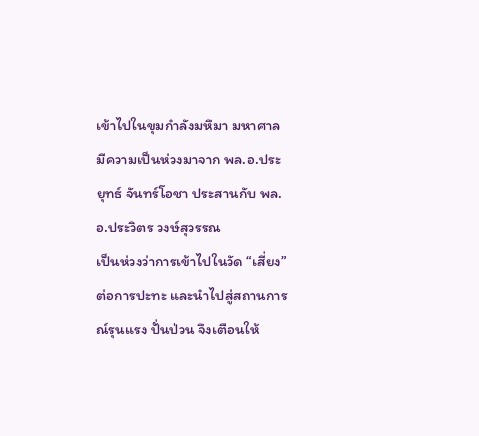เข้าไปในขุมกำลังมหึมา มหาศาล
มีความเป็นห่วงมาจาก พล.อ.ประยุทธ์ จันทร์โอชา ประสานกับ พล.อ.ประวิตร วงษ์สุวรรณ
เป็นห่วงว่าการเข้าไปในวัด “เสี่ยง” ต่อการปะทะ และนำไปสู่สถานการณ์รุนแรง ปั่นป่วน จึงเตือนให้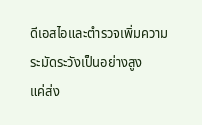ดีเอสไอและตำรวจเพิ่มความระมัดระวังเป็นอย่างสูง
แค่ส่ง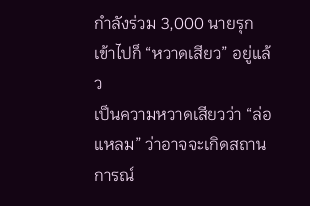กำลังร่วม 3,000 นายรุกเข้าไปก็ “หวาดเสียว” อยู่แล้ว
เป็นความหวาดเสียวว่า “ล่อแหลม” ว่าอาจจะเกิดสถานการณ์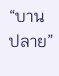“บานปลาย”